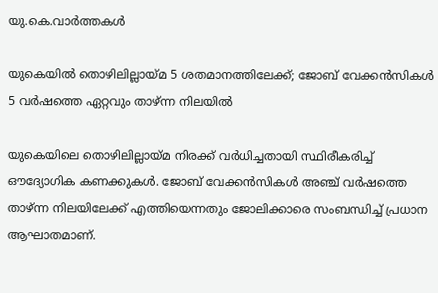യു.കെ.വാര്‍ത്തകള്‍

യുകെയില്‍ തൊഴിലില്ലായ്മ 5 ശതമാനത്തിലേക്ക്; ജോബ് വേക്കന്‍സികള്‍ 5 വര്‍ഷത്തെ ഏറ്റവും താഴ്ന്ന നിലയില്‍

യുകെയിലെ തൊഴിലില്ലായ്മ നിരക്ക് വര്‍ധിച്ചതായി സ്ഥിരീകരിച്ച് ഔദ്യോഗിക കണക്കുകള്‍. ജോബ് വേക്കന്‍സികള്‍ അഞ്ച് വര്‍ഷത്തെ താഴ്ന്ന നിലയിലേക്ക് എത്തിയെന്നതും ജോലിക്കാരെ സംബന്ധിച്ച് പ്രധാന ആഘാതമാണ്.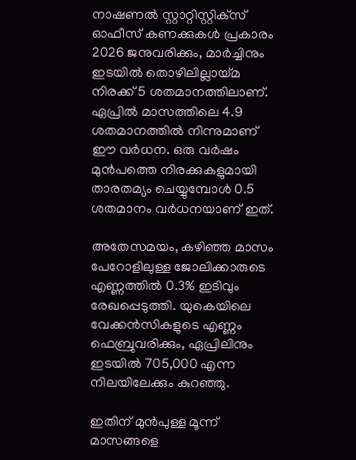നാഷണല്‍ സ്റ്റാറ്റിസ്റ്റിക്‌സ് ഓഫീസ് കണക്കുകള്‍ പ്രകാരം 2026 ജനുവരിക്കും, മാര്‍ച്ചിനും ഇടയില്‍ തൊഴിലില്ലായ്മ നിരക്ക് 5 ശതമാനത്തിലാണ്. ഏപ്രില്‍ മാസത്തിലെ 4.9 ശതമാനത്തില്‍ നിന്നുമാണ് ഈ വര്‍ധന. ഒരു വര്‍ഷം മുന്‍പത്തെ നിരക്കുകളുമായി താരതമ്യം ചെയ്യുമ്പോള്‍ 0.5 ശതമാനം വര്‍ധനയാണ് ഇത്.

അതേസമയം, കഴിഞ്ഞ മാസം പേറോളിലുള്ള ജോലിക്കാരുടെ എണ്ണത്തില്‍ 0.3% ഇടിവും രേഖപ്പെടുത്തി. യുകെയിലെ വേക്കന്‍സികളുടെ എണ്ണം ഫെബ്രുവരിക്കും, ഏപ്രിലിനും ഇടയില്‍ 705,000 എന്ന നിലയിലേക്കും കുറഞ്ഞു.

ഇതിന് മുന്‍പുള്ള മൂന്ന് മാസങ്ങളെ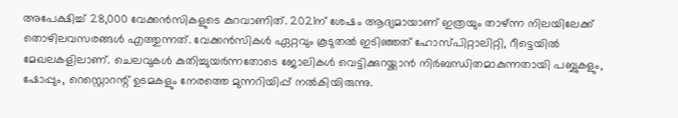അപേക്ഷിച്ച് 28,000 വേക്കന്‍സികളുടെ കുറവാണിത്. 2021ന് ശേഷം ആദ്യമായാണ് ഇത്രയും താഴ്ന്ന നിലയിലേക്ക് തൊഴിലവസരങ്ങള്‍ എത്തുന്നത്. വേക്കന്‍സികള്‍ ഏറ്റവും കൂടുതല്‍ ഇടിഞ്ഞത് ഹോസ്പിറ്റാലിറ്റി, റീട്ടെയില്‍ മേഖലകളിലാണ്. ചെലവുകള്‍ കുതിച്ചുയര്‍ന്നതോടെ ജോലികള്‍ വെട്ടിക്കുറയ്ക്കാന്‍ നിര്‍ബന്ധിതമാകുന്നതായി പബ്ബുകളും, ഷോപ്പും, റെസ്റ്റൊറന്റ് ഉടമകളും നേരത്തെ മുന്നറിയിപ്പ് നല്‍കിയിരുന്നു.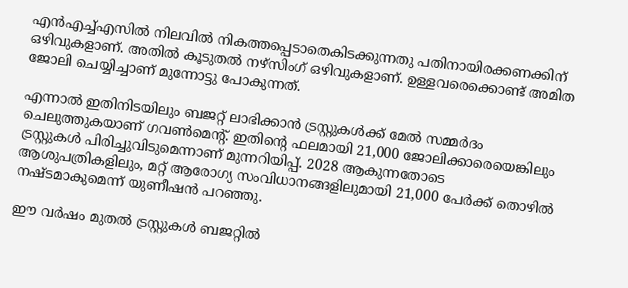എന്‍എച്ച്എസില്‍ നിലവില്‍ നികത്തപ്പെടാതെകിടക്കുന്നതു പതിനായിരക്കണക്കിന് ഒഴിവുകളാണ്. അതില്‍ കൂടുതല്‍ നഴ്‌സിംഗ് ഒഴിവുകളാണ്. ഉള്ളവരെക്കൊണ്ട് അമിത ജോലി ചെയ്യിച്ചാണ് മുന്നോട്ടു പോകുന്നത്.

എന്നാല്‍ ഇതിനിടയിലും ബജറ്റ് ലാഭിക്കാന്‍ ട്രസ്റ്റുകള്‍ക്ക് മേല്‍ സമ്മര്‍ദം ചെലുത്തുകയാണ് ഗവണ്‍മെന്റ്. ഇതിന്റെ ഫലമായി 21,000 ജോലിക്കാരെയെങ്കിലും ട്രസ്റ്റുകള്‍ പിരിച്ചുവിടുമെന്നാണ് മുന്നറിയിപ്പ്. 2028 ആകുന്നതോടെ ആശുപത്രികളിലും, മറ്റ് ആരോഗ്യ സംവിധാനങ്ങളിലുമായി 21,000 പേര്‍ക്ക് തൊഴില്‍ നഷ്ടമാകുമെന്ന് യുണീഷന്‍ പറഞ്ഞു.

ഈ വര്‍ഷം മുതല്‍ ട്രസ്റ്റുകള്‍ ബജറ്റില്‍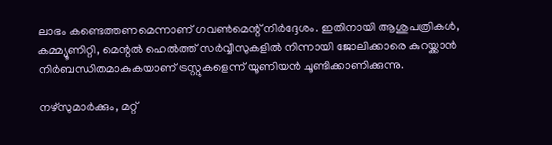ലാഭം കണ്ടെത്തണമെന്നാണ് ഗവണ്‍മെന്റ് നിര്‍ദ്ദേശം. ഇതിനായി ആശുപത്രികള്‍, കമ്മ്യൂണിറ്റി, മെന്റല്‍ ഹെല്‍ത്ത് സര്‍വ്വീസുകളില്‍ നിന്നായി ജോലിക്കാരെ കുറയ്ക്കാന്‍ നിര്‍ബന്ധിതമാകുകയാണ് ട്രസ്റ്റുകളെന്ന് യൂണിയന്‍ ചൂണ്ടിക്കാണിക്കുന്നു.

നഴ്‌സുമാര്‍ക്കും, മറ്റ്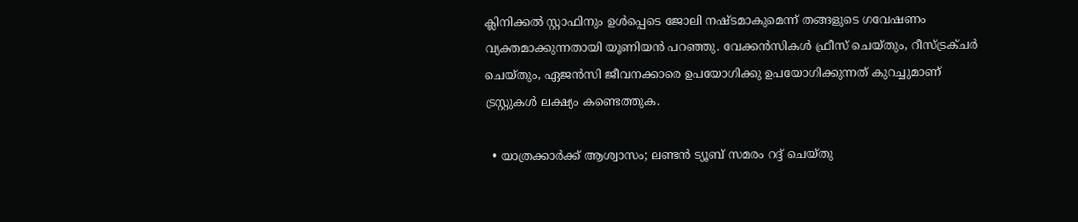ക്ലിനിക്കല്‍ സ്റ്റാഫിനും ഉള്‍പ്പെടെ ജോലി നഷ്ടമാകുമെന്ന് തങ്ങളുടെ ഗവേഷണം വ്യക്തമാക്കുന്നതായി യൂണിയന്‍ പറഞ്ഞു. വേക്കന്‍സികള്‍ ഫ്രീസ് ചെയ്തും, റീസ്ട്രക്ചര്‍ ചെയ്തും, ഏജന്‍സി ജീവനക്കാരെ ഉപയോഗിക്കു ഉപയോഗിക്കുന്നത് കുറച്ചുമാണ് ട്രസ്റ്റുകള്‍ ലക്ഷ്യം കണ്ടെത്തുക.

  • യാത്രക്കാര്‍ക്ക് ആശ്വാസം; ലണ്ടന്‍ ട്യൂബ് സമരം റദ്ദ് ചെയ്തു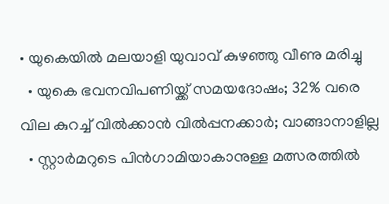• യുകെയില്‍ മലയാളി യുവാവ് കുഴഞ്ഞു വീണു മരിച്ചു
  • യുകെ ഭവനവിപണിയ്ക്ക് സമയദോഷം; 32% വരെ വില കുറച്ച് വില്‍ക്കാന്‍ വില്‍പ്പനക്കാര്‍; വാങ്ങാനാളില്ല
  • സ്റ്റാര്‍മറുടെ പിന്‍ഗാമിയാകാനുള്ള മത്സരത്തില്‍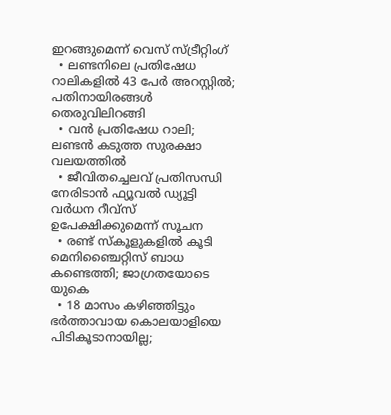ഇറങ്ങുമെന്ന് വെസ് സ്ട്രീറ്റിംഗ്
  • ലണ്ടനിലെ പ്രതിഷേധ റാലികളില്‍ 43 പേര്‍ അറസ്റ്റില്‍; പതിനായിരങ്ങള്‍ തെരുവിലിറങ്ങി
  • വന്‍ പ്രതിഷേധ റാലി; ലണ്ടന്‍ കടുത്ത സുരക്ഷാ വലയത്തില്‍
  • ജീവിതച്ചെലവ് പ്രതിസന്ധി നേരിടാന്‍ ഫ്യൂവല്‍ ഡ്യൂട്ടി വര്‍ധന റീവ്‌സ് ഉപേക്ഷിക്കുമെന്ന് സൂചന
  • രണ്ട് സ്‌കൂളുകളില്‍ കൂടി മെനിഞ്ചൈറ്റിസ് ബാധ കണ്ടെത്തി; ജാഗ്രതയോടെ യുകെ
  • 18 മാസം കഴിഞ്ഞിട്ടും ഭര്‍ത്താവായ കൊലയാളിയെ പിടികൂടാനായില്ല;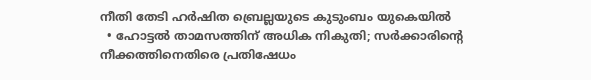നീതി തേടി ഹര്‍ഷിത ബ്രെല്ലയുടെ കുടുംബം യുകെയില്‍
  • ഹോട്ടല്‍ താമസത്തിന് അധിക നികുതി; സര്‍ക്കാരിന്റെ നീക്കത്തിനെതിരെ പ്രതിഷേധം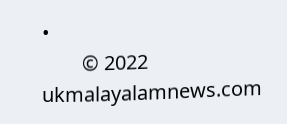•
        © 2022 ukmalayalamnews.com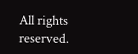All rights reserved.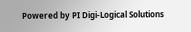Powered by PI Digi-Logical Solutions